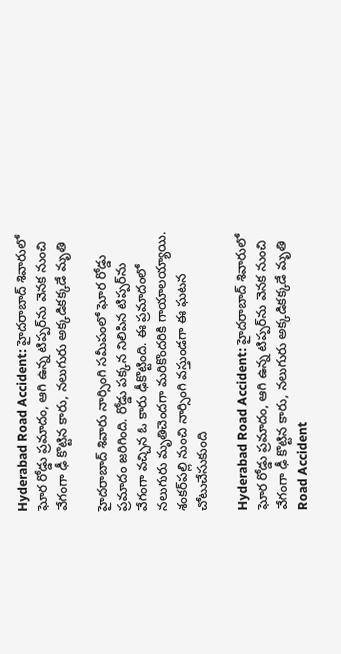Hyderabad Road Accident: హైదరాబాద్ శివారులో ఘోర రోడ్డు ప్రమాదం, ఆగి ఉన్న టిప్పర్‌ను వెనక నుంచి వేగంగా ఢీ కొట్టిన కారు, నలుగురు అక్కడికక్కడే మృతి

హైదరాబాద్‌ శివారు నార్సింగి సమీపంలో ఘోర రోడ్డు ప్రమాదం జరిగింది. రోడ్డు పక్కన నిలిపిన టిప్పర్‌ను వేగంగా వచ్చిన ఓ కారు ఢీకొట్టింది. ఈ ప్రమాదంలో నలుగురు మృతిచెందగా మరికొందరికి గాయాలయ్యాయి. శంకర్‌పల్లి నుంచి నార్సింగి వస్తుండగా ఈ ఘటన చోటుచేసుకుంది

Hyderabad Road Accident: హైదరాబాద్ శివారులో ఘోర రోడ్డు ప్రమాదం, ఆగి ఉన్న టిప్పర్‌ను వెనక నుంచి వేగంగా ఢీ కొట్టిన కారు, నలుగురు అక్కడికక్కడే మృతి
Road Accident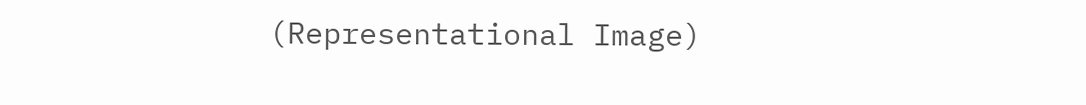(Representational Image)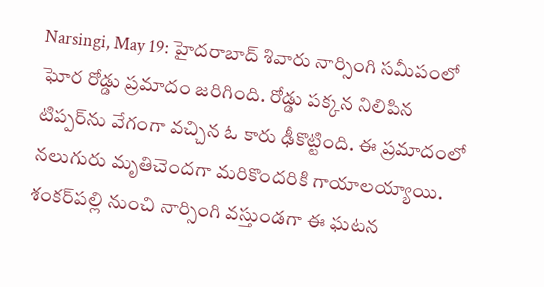Narsingi, May 19: హైదరాబాద్‌ శివారు నార్సింగి సమీపంలో ఘోర రోడ్డు ప్రమాదం జరిగింది. రోడ్డు పక్కన నిలిపిన టిప్పర్‌ను వేగంగా వచ్చిన ఓ కారు ఢీకొట్టింది. ఈ ప్రమాదంలో నలుగురు మృతిచెందగా మరికొందరికి గాయాలయ్యాయి. శంకర్‌పల్లి నుంచి నార్సింగి వస్తుండగా ఈ ఘటన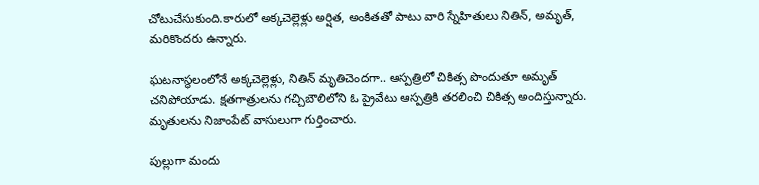చోటుచేసుకుంది.కారులో అక్కచెల్లెళ్లు అర్షిత, అంకితతో పాటు వారి స్నేహితులు నితిన్‌, అమృత్‌, మరికొందరు ఉన్నారు.

ఘటనాస్థలంలోనే అక్కచెల్లెళ్లు, నితిన్‌ మృతిచెందగా.. ఆస్పత్రిలో చికిత్స పొందుతూ అమృత్‌ చనిపోయాడు. క్షతగాత్రులను గచ్చిబౌలిలోని ఓ ప్రైవేటు ఆస్పత్రికి తరలించి చికిత్స అందిస్తున్నారు. మృతులను నిజాంపేట్‌ వాసులుగా గుర్తించారు.

పుల్లుగా మందు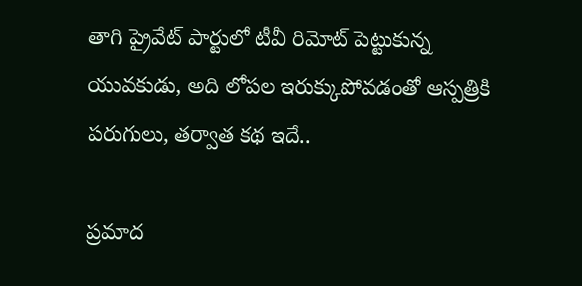తాగి ప్రైవేట్ పార్టులో టీవీ రిమోట్ పెట్టుకున్న యువకుడు, అది లోపల ఇరుక్కుపోవడంతో ఆస్పత్రికి పరుగులు, తర్వాత కథ ఇదే..

ప్రమాద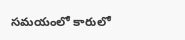సమయంలో కారులో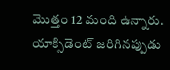మొత్తం 12 మంది ఉన్నారు. యాక్సిడెంట్ జరిగినప్పుడు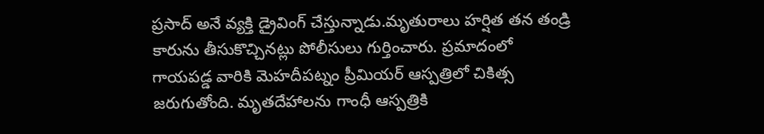ప్రసాద్ అనే వ్యక్తి డ్రైవింగ్ చేస్తున్నాడు.మృతురాలు హర్షిత తన తండ్రి కారును తీసుకొచ్చినట్లు పోలీసులు గుర్తించారు. ప్రమాదంలో గాయపడ్డ వారికి మెహదీపట్నం ప్రీమియర్ ఆస్పత్రిలో చికిత్స జరుగుతోంది. మృతదేహాలను గాంధీ ఆస్పత్రికి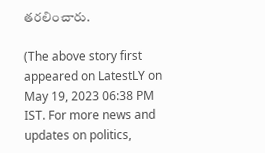తరలించారు.

(The above story first appeared on LatestLY on May 19, 2023 06:38 PM IST. For more news and updates on politics,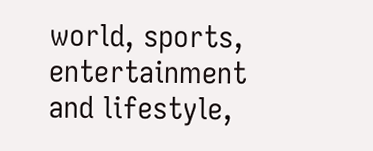world, sports, entertainment and lifestyle,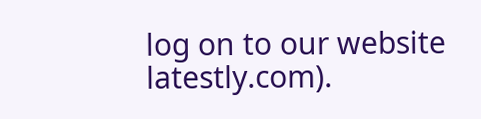log on to our website latestly.com).